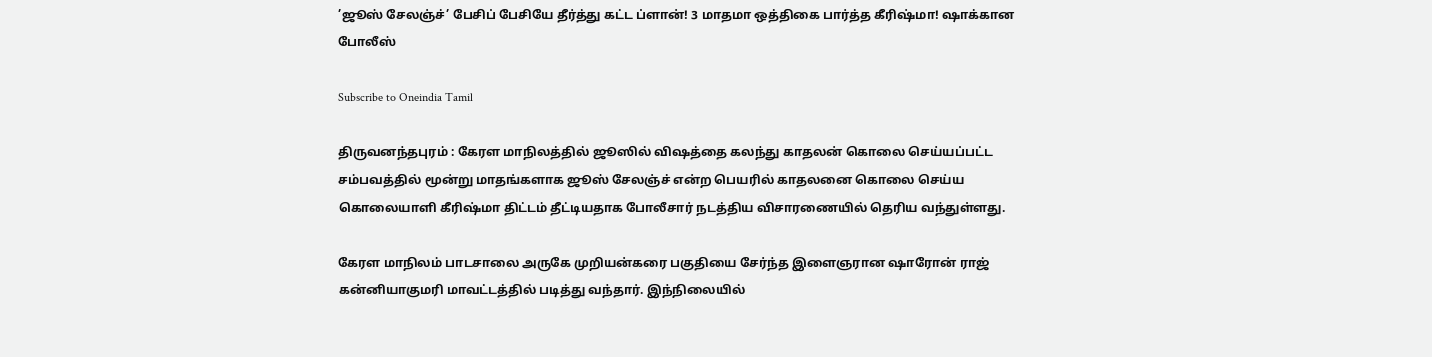’ஜூஸ் சேலஞ்ச்’ பேசிப் பேசியே தீர்த்து கட்ட ப்ளான்! 3 மாதமா ஒத்திகை பார்த்த கீரிஷ்மா! ஷாக்கான போலீஸ்

Subscribe to Oneindia Tamil

திருவனந்தபுரம் : கேரள மாநிலத்தில் ஜூஸில் விஷத்தை கலந்து காதலன் கொலை செய்யப்பட்ட சம்பவத்தில் மூன்று மாதங்களாக ஜூஸ் சேலஞ்ச் என்ற பெயரில் காதலனை கொலை செய்ய கொலையாளி கீரிஷ்மா திட்டம் தீட்டியதாக போலீசார் நடத்திய விசாரணையில் தெரிய வந்துள்ளது.

கேரள மாநிலம் பாடசாலை அருகே முறியன்கரை பகுதியை சேர்ந்த இளைஞரான ஷாரோன் ராஜ் கன்னியாகுமரி மாவட்டத்தில் படித்து வந்தார். இந்நிலையில்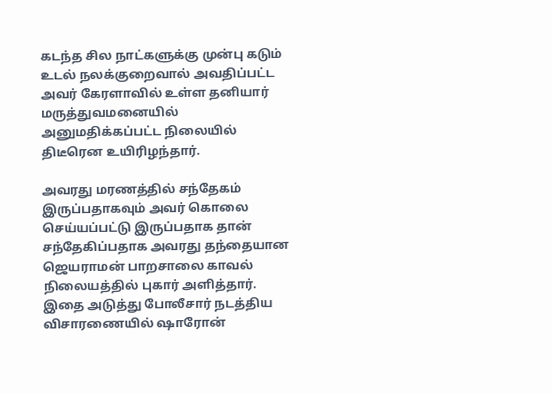கடந்த சில நாட்களுக்கு முன்பு கடும் உடல் நலக்குறைவால் அவதிப்பட்ட அவர் கேரளாவில் உள்ள தனியார் மருத்துவமனையில் அனுமதிக்கப்பட்ட நிலையில் திடீரென உயிரிழந்தார்.

அவரது மரணத்தில் சந்தேகம் இருப்பதாகவும் அவர் கொலை செய்யப்பட்டு இருப்பதாக தான் சந்தேகிப்பதாக அவரது தந்தையான ஜெயராமன் பாறசாலை காவல் நிலையத்தில் புகார் அளித்தார். இதை அடுத்து போலீசார் நடத்திய விசாரணையில் ஷாரோன்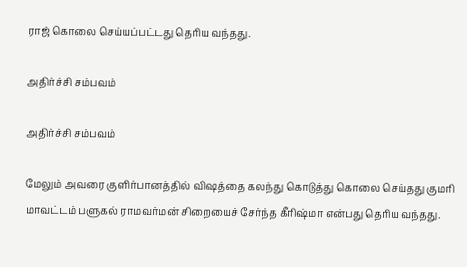ராஜ் கொலை செய்யப்பட்டது தெரிய வந்தது.

அதிர்ச்சி சம்பவம்

அதிர்ச்சி சம்பவம்

மேலும் அவரை குளிர்பானத்தில் விஷத்தை கலந்து கொடுத்து கொலை செய்தது குமரி மாவட்டம் பளுகல் ராமவர்மன் சிறையைச் சேர்ந்த கீரிஷ்மா என்பது தெரிய வந்தது.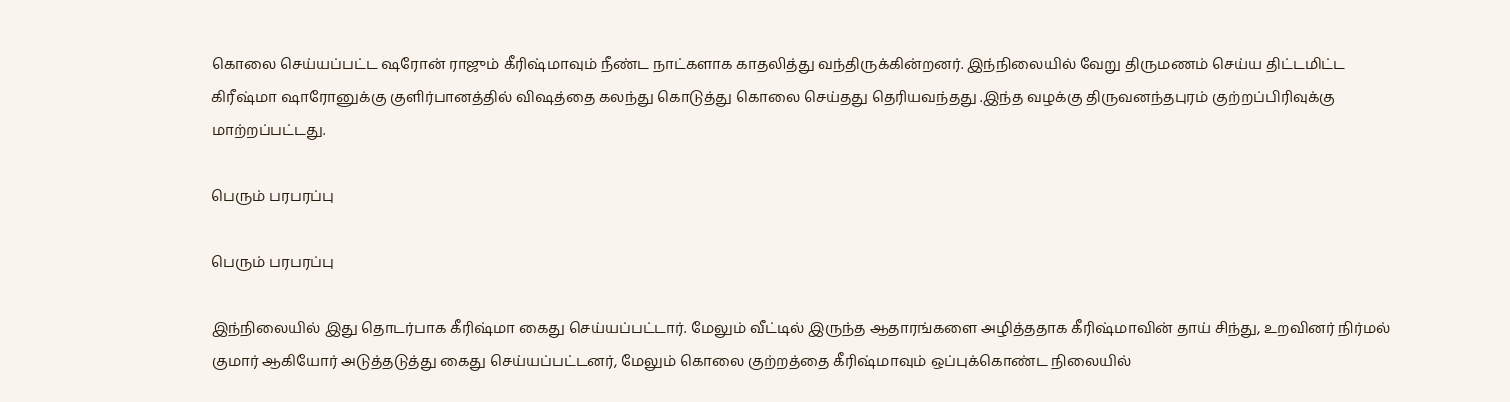கொலை செய்யப்பட்ட ஷரோன் ராஜும் கீரிஷ்மாவும் நீண்ட நாட்களாக காதலித்து வந்திருக்கின்றனர். இந்நிலையில் வேறு திருமணம் செய்ய திட்டமிட்ட கிரீஷ்மா ஷாரோனுக்கு குளிர்பானத்தில் விஷத்தை கலந்து கொடுத்து கொலை செய்தது தெரியவந்தது .இந்த வழக்கு திருவனந்தபுரம் குற்றப்பிரிவுக்கு மாற்றப்பட்டது.

பெரும் பரபரப்பு

பெரும் பரபரப்பு

இந்நிலையில் இது தொடர்பாக கீரிஷ்மா கைது செய்யப்பட்டார். மேலும் வீட்டில் இருந்த ஆதாரங்களை அழித்ததாக கீரிஷ்மாவின் தாய் சிந்து, உறவினர் நிர்மல் குமார் ஆகியோர் அடுத்தடுத்து கைது செய்யப்பட்டனர், மேலும் கொலை குற்றத்தை கீரிஷ்மாவும் ஒப்புக்கொண்ட நிலையில்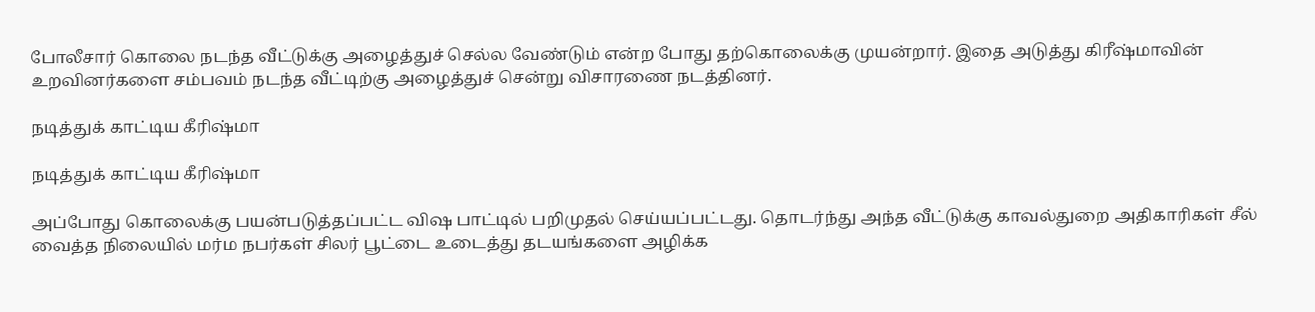போலீசார் கொலை நடந்த வீட்டுக்கு அழைத்துச் செல்ல வேண்டும் என்ற போது தற்கொலைக்கு முயன்றார். இதை அடுத்து கிரீஷ்மாவின் உறவினர்களை சம்பவம் நடந்த வீட்டிற்கு அழைத்துச் சென்று விசாரணை நடத்தினர்.

நடித்துக் காட்டிய கீரிஷ்மா

நடித்துக் காட்டிய கீரிஷ்மா

அப்போது கொலைக்கு பயன்படுத்தப்பட்ட விஷ பாட்டில் பறிமுதல் செய்யப்பட்டது. தொடர்ந்து அந்த வீட்டுக்கு காவல்துறை அதிகாரிகள் சீல் வைத்த நிலையில் மர்ம நபர்கள் சிலர் பூட்டை உடைத்து தடயங்களை அழிக்க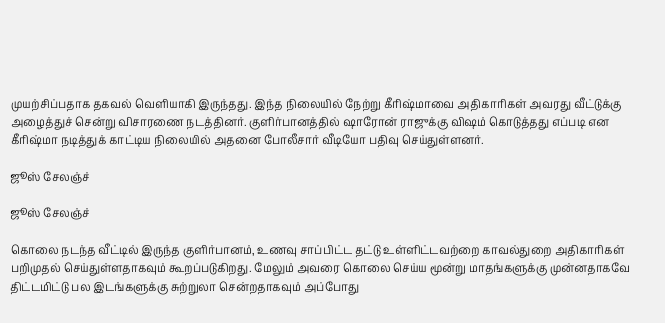முயற்சிப்பதாக தகவல் வெளியாகி இருந்தது. இந்த நிலையில் நேற்று கீரிஷ்மாவை அதிகாரிகள் அவரது வீட்டுக்கு அழைத்துச் சென்று விசாரணை நடத்தினர். குளிர்பானத்தில் ஷாரோன் ராஜுக்கு விஷம் கொடுத்தது எப்படி என கீரிஷ்மா நடித்துக் காட்டிய நிலையில் அதனை போலீசார் வீடியோ பதிவு செய்துள்ளனர்.

ஜூஸ் சேலஞ்ச்

ஜூஸ் சேலஞ்ச்

கொலை நடந்த வீட்டில் இருந்த குளிர்பானம், உணவு சாப்பிட்ட தட்டு உள்ளிட்டவற்றை காவல்துறை அதிகாரிகள் பறிமுதல் செய்துள்ளதாகவும் கூறப்படுகிறது. மேலும் அவரை கொலை செய்ய மூன்று மாதங்களுக்கு முன்னதாகவே திட்டமிட்டு பல இடங்களுக்கு சுற்றுலா சென்றதாகவும் அப்போது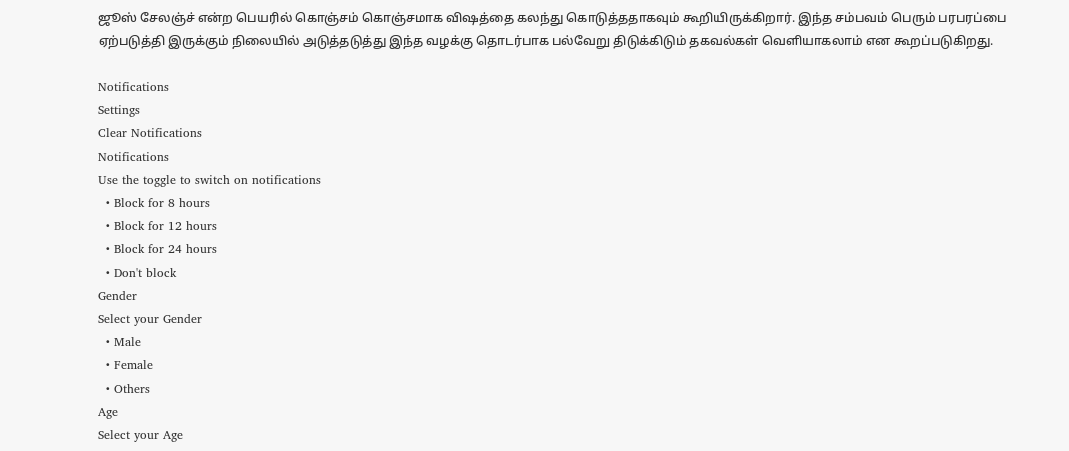ஜூஸ் சேலஞ்ச் என்ற பெயரில் கொஞ்சம் கொஞ்சமாக விஷத்தை கலந்து கொடுத்ததாகவும் கூறியிருக்கிறார். இந்த சம்பவம் பெரும் பரபரப்பை ஏற்படுத்தி இருக்கும் நிலையில் அடுத்தடுத்து இந்த வழக்கு தொடர்பாக பல்வேறு திடுக்கிடும் தகவல்கள் வெளியாகலாம் என கூறப்படுகிறது.

Notifications
Settings
Clear Notifications
Notifications
Use the toggle to switch on notifications
  • Block for 8 hours
  • Block for 12 hours
  • Block for 24 hours
  • Don't block
Gender
Select your Gender
  • Male
  • Female
  • Others
Age
Select your Age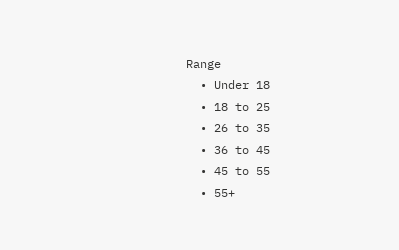Range
  • Under 18
  • 18 to 25
  • 26 to 35
  • 36 to 45
  • 45 to 55
  • 55+